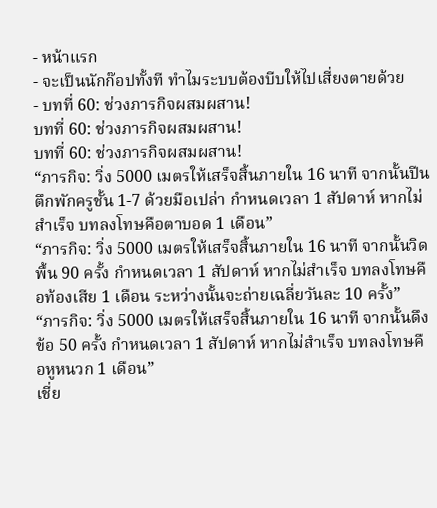- หน้าแรก
- จะเป็นนักก๊อปทั้งที ทำไมระบบต้องบีบให้ไปเสี่ยงตายด้วย
- บทที่ 60: ช่วงภารกิจผสมผสาน!
บทที่ 60: ช่วงภารกิจผสมผสาน!
บทที่ 60: ช่วงภารกิจผสมผสาน!
“ภารกิจ: วิ่ง 5000 เมตรให้เสร็จสิ้นภายใน 16 นาที จากนั้นปีนตึกพักครูชั้น 1-7 ด้วยมือเปล่า กำหนดเวลา 1 สัปดาห์ หากไม่สำเร็จ บทลงโทษคือตาบอด 1 เดือน”
“ภารกิจ: วิ่ง 5000 เมตรให้เสร็จสิ้นภายใน 16 นาที จากนั้นวิดพื้น 90 ครั้ง กำหนดเวลา 1 สัปดาห์ หากไม่สำเร็จ บทลงโทษคือท้องเสีย 1 เดือน ระหว่างนั้นจะถ่ายเฉลี่ยวันละ 10 ครั้ง”
“ภารกิจ: วิ่ง 5000 เมตรให้เสร็จสิ้นภายใน 16 นาที จากนั้นดึงข้อ 50 ครั้ง กำหนดเวลา 1 สัปดาห์ หากไม่สำเร็จ บทลงโทษคือหูหนวก 1 เดือน”
เชี่ย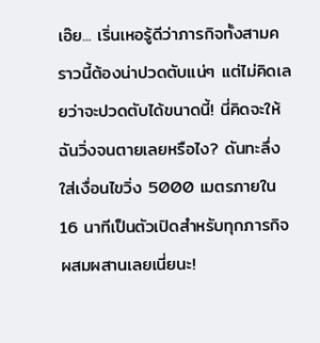เอ๊ย... เริ่นเหอรู้ดีว่าภารกิจทั้งสามคราวนี้ต้องน่าปวดตับแน่ๆ แต่ไม่คิดเลยว่าจะปวดตับได้ขนาดนี้! นี่คิดจะให้ฉันวิ่งจนตายเลยหรือไง? ดันทะลึ่งใส่เงื่อนไขวิ่ง 5000 เมตรภายใน 16 นาทีเป็นตัวเปิดสำหรับทุกภารกิจผสมผสานเลยเนี่ยนะ!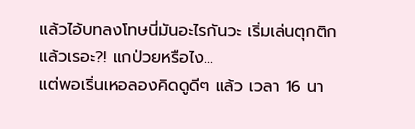แล้วไอ้บทลงโทษนี่มันอะไรกันวะ เริ่มเล่นตุกติกแล้วเรอะ?! แกป่วยหรือไง...
แต่พอเริ่นเหอลองคิดดูดีๆ แล้ว เวลา 16 นา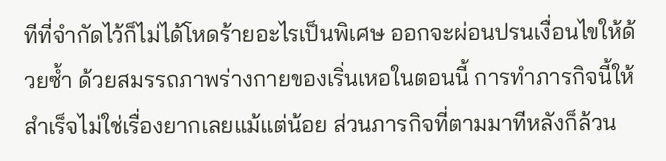ทีที่จำกัดไว้ก็ไม่ได้โหดร้ายอะไรเป็นพิเศษ ออกจะผ่อนปรนเงื่อนไขให้ด้วยซ้ำ ด้วยสมรรถภาพร่างกายของเริ่นเหอในตอนนี้ การทำภารกิจนี้ให้สำเร็จไม่ใช่เรื่องยากเลยแม้แต่น้อย ส่วนภารกิจที่ตามมาทีหลังก็ล้วน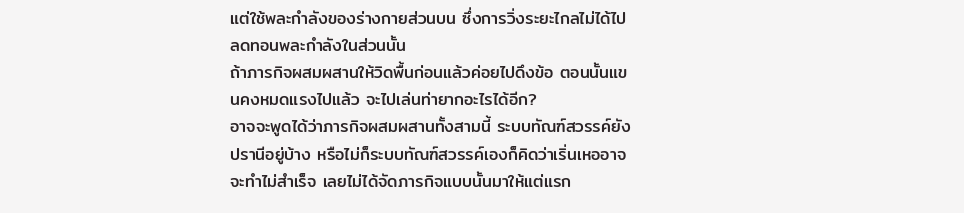แต่ใช้พละกำลังของร่างกายส่วนบน ซึ่งการวิ่งระยะไกลไม่ได้ไปลดทอนพละกำลังในส่วนนั้น
ถ้าภารกิจผสมผสานให้วิดพื้นก่อนแล้วค่อยไปดึงข้อ ตอนนั้นแขนคงหมดแรงไปแล้ว จะไปเล่นท่ายากอะไรได้อีก?
อาจจะพูดได้ว่าภารกิจผสมผสานทั้งสามนี้ ระบบทัณฑ์สวรรค์ยังปรานีอยู่บ้าง หรือไม่ก็ระบบทัณฑ์สวรรค์เองก็คิดว่าเริ่นเหออาจจะทำไม่สำเร็จ เลยไม่ได้จัดภารกิจแบบนั้นมาให้แต่แรก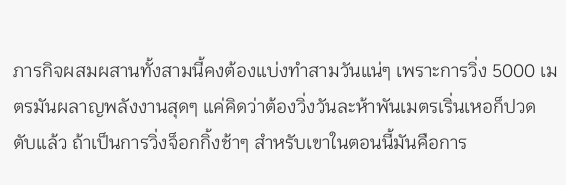ภารกิจผสมผสานทั้งสามนี้คงต้องแบ่งทำสามวันแน่ๆ เพราะการวิ่ง 5000 เมตรมันผลาญพลังงานสุดๆ แค่คิดว่าต้องวิ่งวันละห้าพันเมตรเริ่นเหอก็ปวดตับแล้ว ถ้าเป็นการวิ่งจ็อกกิ้งช้าๆ สำหรับเขาในตอนนี้มันคือการ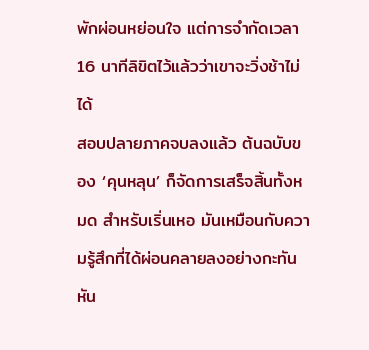พักผ่อนหย่อนใจ แต่การจำกัดเวลา 16 นาทีลิขิตไว้แล้วว่าเขาจะวิ่งช้าไม่ได้
สอบปลายภาคจบลงแล้ว ต้นฉบับของ ‘คุนหลุน’ ก็จัดการเสร็จสิ้นทั้งหมด สำหรับเริ่นเหอ มันเหมือนกับความรู้สึกที่ได้ผ่อนคลายลงอย่างกะทันหัน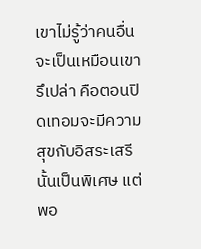เขาไม่รู้ว่าคนอื่นจะเป็นเหมือนเขารึเปล่า คือตอนปิดเทอมจะมีความสุขกับอิสระเสรีนั้นเป็นพิเศษ แต่พอ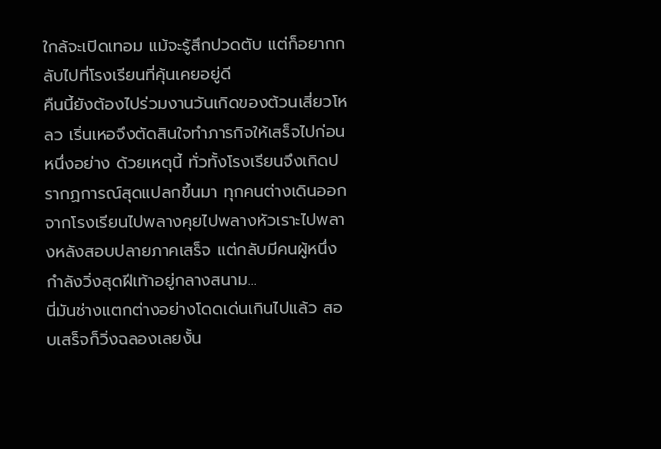ใกล้จะเปิดเทอม แม้จะรู้สึกปวดตับ แต่ก็อยากกลับไปที่โรงเรียนที่คุ้นเคยอยู่ดี
คืนนี้ยังต้องไปร่วมงานวันเกิดของต้วนเสี่ยวโหลว เริ่นเหอจึงตัดสินใจทำภารกิจให้เสร็จไปก่อนหนึ่งอย่าง ด้วยเหตุนี้ ทั่วทั้งโรงเรียนจึงเกิดปรากฏการณ์สุดแปลกขึ้นมา ทุกคนต่างเดินออกจากโรงเรียนไปพลางคุยไปพลางหัวเราะไปพลางหลังสอบปลายภาคเสร็จ แต่กลับมีคนผู้หนึ่งกำลังวิ่งสุดฝีเท้าอยู่กลางสนาม...
นี่มันช่างแตกต่างอย่างโดดเด่นเกินไปแล้ว สอบเสร็จก็วิ่งฉลองเลยงั้น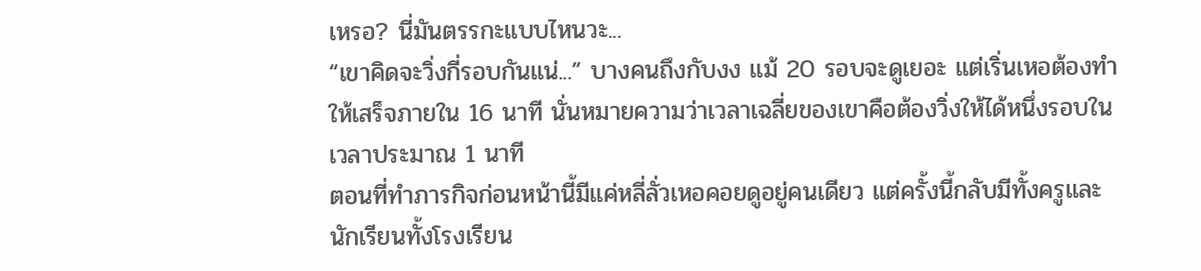เหรอ? นี่มันตรรกะแบบไหนวะ...
“เขาคิดจะวิ่งกี่รอบกันแน่...” บางคนถึงกับงง แม้ 20 รอบจะดูเยอะ แต่เริ่นเหอต้องทำให้เสร็จภายใน 16 นาที นั่นหมายความว่าเวลาเฉลี่ยของเขาคือต้องวิ่งให้ได้หนึ่งรอบในเวลาประมาณ 1 นาที
ตอนที่ทำภารกิจก่อนหน้านี้มีแค่หลี่ลั่วเหอคอยดูอยู่คนเดียว แต่ครั้งนี้กลับมีทั้งครูและนักเรียนทั้งโรงเรียน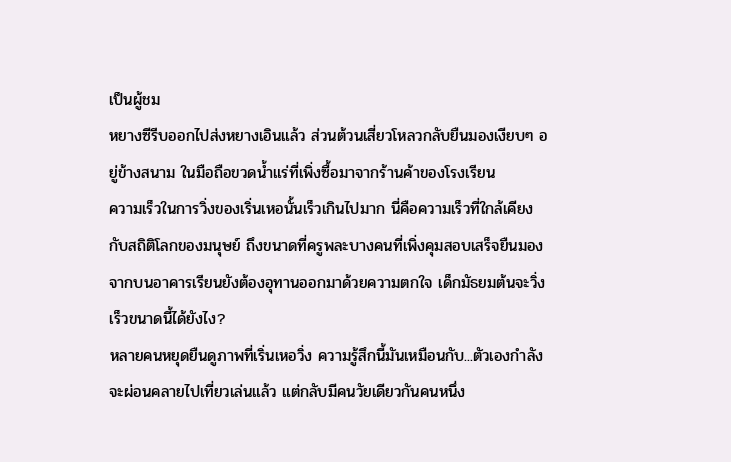เป็นผู้ชม
หยางซีรีบออกไปส่งหยางเอินแล้ว ส่วนต้วนเสี่ยวโหลวกลับยืนมองเงียบๆ อยู่ข้างสนาม ในมือถือขวดน้ำแร่ที่เพิ่งซื้อมาจากร้านค้าของโรงเรียน
ความเร็วในการวิ่งของเริ่นเหอนั้นเร็วเกินไปมาก นี่คือความเร็วที่ใกล้เคียงกับสถิติโลกของมนุษย์ ถึงขนาดที่ครูพละบางคนที่เพิ่งคุมสอบเสร็จยืนมองจากบนอาคารเรียนยังต้องอุทานออกมาด้วยความตกใจ เด็กมัธยมต้นจะวิ่งเร็วขนาดนี้ได้ยังไง?
หลายคนหยุดยืนดูภาพที่เริ่นเหอวิ่ง ความรู้สึกนี้มันเหมือนกับ...ตัวเองกำลังจะผ่อนคลายไปเที่ยวเล่นแล้ว แต่กลับมีคนวัยเดียวกันคนหนึ่ง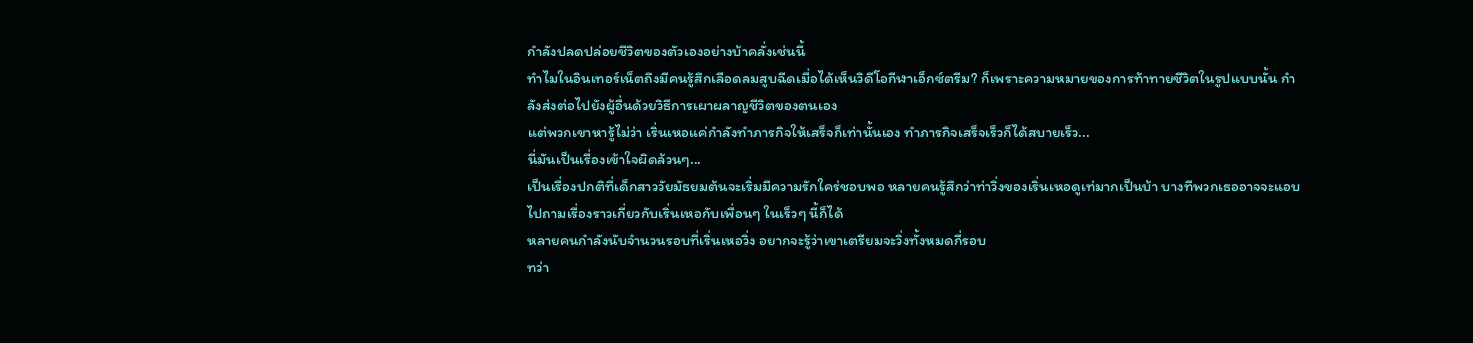กำลังปลดปล่อยชีวิตของตัวเองอย่างบ้าคลั่งเช่นนี้
ทำไมในอินเทอร์เน็ตถึงมีคนรู้สึกเลือดลมสูบฉีดเมื่อได้เห็นวิดีโอกีฬาเอ็กซ์ตรีม? ก็เพราะความหมายของการท้าทายชีวิตในรูปแบบนั้น กำลังส่งต่อไปยังผู้อื่นด้วยวิธีการเผาผลาญชีวิตของตนเอง
แต่พวกเขาหารู้ไม่ว่า เริ่นเหอแค่กำลังทำภารกิจให้เสร็จก็เท่านั้นเอง ทำภารกิจเสร็จเร็วก็ได้สบายเร็ว...
นี่มันเป็นเรื่องเข้าใจผิดล้วนๆ...
เป็นเรื่องปกติที่เด็กสาววัยมัธยมต้นจะเริ่มมีความรักใคร่ชอบพอ หลายคนรู้สึกว่าท่าวิ่งของเริ่นเหอดูเท่มากเป็นบ้า บางทีพวกเธออาจจะแอบไปถามเรื่องราวเกี่ยวกับเริ่นเหอกับเพื่อนๆ ในเร็วๆ นี้ก็ได้
หลายคนกำลังนับจำนวนรอบที่เริ่นเหอวิ่ง อยากจะรู้ว่าเขาเตรียมจะวิ่งทั้งหมดกี่รอบ
ทว่า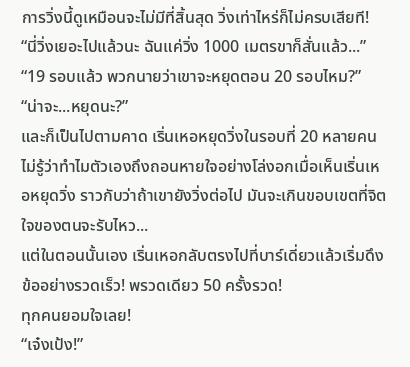การวิ่งนี้ดูเหมือนจะไม่มีที่สิ้นสุด วิ่งเท่าไหร่ก็ไม่ครบเสียที!
“นี่วิ่งเยอะไปแล้วนะ ฉันแค่วิ่ง 1000 เมตรขาก็สั่นแล้ว...”
“19 รอบแล้ว พวกนายว่าเขาจะหยุดตอน 20 รอบไหม?”
“น่าจะ...หยุดนะ?”
และก็เป็นไปตามคาด เริ่นเหอหยุดวิ่งในรอบที่ 20 หลายคนไม่รู้ว่าทำไมตัวเองถึงถอนหายใจอย่างโล่งอกเมื่อเห็นเริ่นเหอหยุดวิ่ง ราวกับว่าถ้าเขายังวิ่งต่อไป มันจะเกินขอบเขตที่จิตใจของตนจะรับไหว...
แต่ในตอนนั้นเอง เริ่นเหอกลับตรงไปที่บาร์เดี่ยวแล้วเริ่มดึงข้ออย่างรวดเร็ว! พรวดเดียว 50 ครั้งรวด!
ทุกคนยอมใจเลย!
“เจ๋งเป้ง!”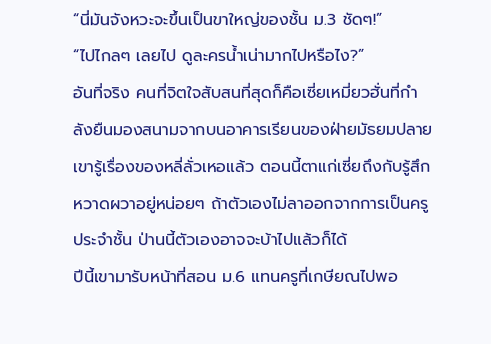“นี่มันจังหวะจะขึ้นเป็นขาใหญ่ของชั้น ม.3 ชัดๆ!”
“ไปไกลๆ เลยไป ดูละครน้ำเน่ามากไปหรือไง?”
อันที่จริง คนที่จิตใจสับสนที่สุดก็คือเซี่ยเหมี่ยวฮั่นที่กำลังยืนมองสนามจากบนอาคารเรียนของฝ่ายมัธยมปลาย เขารู้เรื่องของหลี่ลั่วเหอแล้ว ตอนนี้ตาแก่เซี่ยถึงกับรู้สึกหวาดผวาอยู่หน่อยๆ ถ้าตัวเองไม่ลาออกจากการเป็นครูประจำชั้น ป่านนี้ตัวเองอาจจะบ้าไปแล้วก็ได้
ปีนี้เขามารับหน้าที่สอน ม.6 แทนครูที่เกษียณไปพอ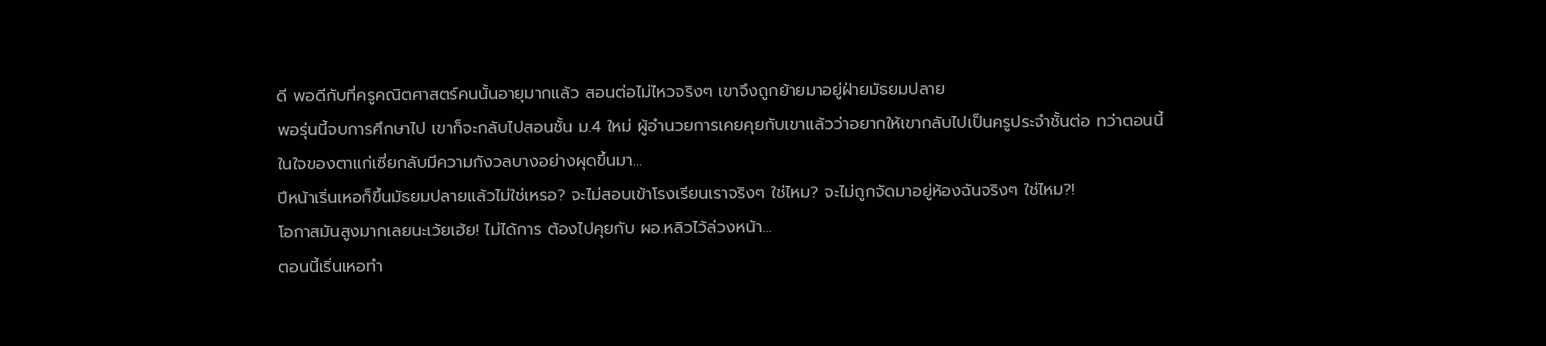ดี พอดีกับที่ครูคณิตศาสตร์คนนั้นอายุมากแล้ว สอนต่อไม่ไหวจริงๆ เขาจึงถูกย้ายมาอยู่ฝ่ายมัธยมปลาย
พอรุ่นนี้จบการศึกษาไป เขาก็จะกลับไปสอนชั้น ม.4 ใหม่ ผู้อำนวยการเคยคุยกับเขาแล้วว่าอยากให้เขากลับไปเป็นครูประจำชั้นต่อ ทว่าตอนนี้ในใจของตาแก่เซี่ยกลับมีความกังวลบางอย่างผุดขึ้นมา...
ปีหน้าเริ่นเหอก็ขึ้นมัธยมปลายแล้วไม่ใช่เหรอ? จะไม่สอบเข้าโรงเรียนเราจริงๆ ใช่ไหม? จะไม่ถูกจัดมาอยู่ห้องฉันจริงๆ ใช่ไหม?!
โอกาสมันสูงมากเลยนะเว้ยเฮ้ย! ไม่ได้การ ต้องไปคุยกับ ผอ.หลิวไว้ล่วงหน้า...
ตอนนี้เริ่นเหอทำ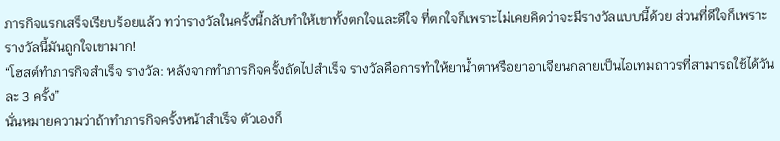ภารกิจแรกเสร็จเรียบร้อยแล้ว ทว่ารางวัลในครั้งนี้กลับทำให้เขาทั้งตกใจและดีใจ ที่ตกใจก็เพราะไม่เคยคิดว่าจะมีรางวัลแบบนี้ด้วย ส่วนที่ดีใจก็เพราะรางวัลนี้มันถูกใจเขามาก!
“โฮสต์ทำภารกิจสำเร็จ รางวัล: หลังจากทำภารกิจครั้งถัดไปสำเร็จ รางวัลคือการทำให้ยาน้ำตาหรือยาอาเจียนกลายเป็นไอเทมถาวรที่สามารถใช้ได้วันละ 3 ครั้ง”
นั่นหมายความว่าถ้าทำภารกิจครั้งหน้าสำเร็จ ตัวเองก็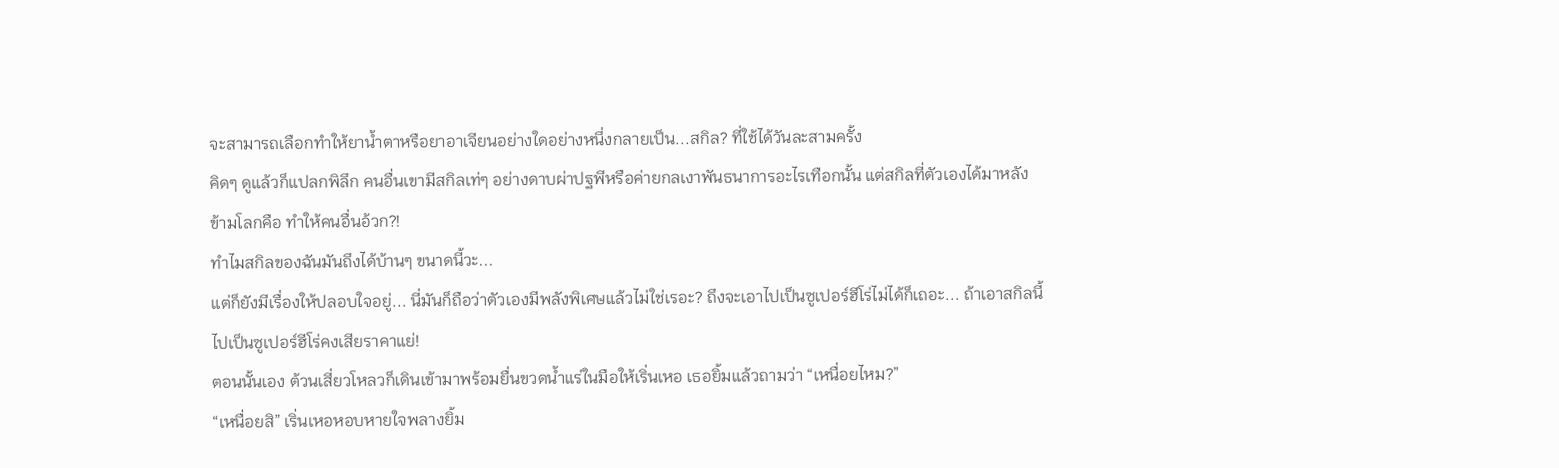จะสามารถเลือกทำให้ยาน้ำตาหรือยาอาเจียนอย่างใดอย่างหนึ่งกลายเป็น...สกิล? ที่ใช้ได้วันละสามครั้ง
คิดๆ ดูแล้วก็แปลกพิลึก คนอื่นเขามีสกิลเท่ๆ อย่างดาบผ่าปฐพีหรือค่ายกลเงาพันธนาการอะไรเทือกนั้น แต่สกิลที่ตัวเองได้มาหลังข้ามโลกคือ ทำให้คนอื่นอ้วก?!
ทำไมสกิลของฉันมันถึงได้บ้านๆ ขนาดนี้วะ...
แต่ก็ยังมีเรื่องให้ปลอบใจอยู่... นี่มันก็ถือว่าตัวเองมีพลังพิเศษแล้วไม่ใช่เรอะ? ถึงจะเอาไปเป็นซูเปอร์ฮีโร่ไม่ได้ก็เถอะ... ถ้าเอาสกิลนี้ไปเป็นซูเปอร์ฮีโร่คงเสียราคาแย่!
ตอนนั้นเอง ต้วนเสี่ยวโหลวก็เดินเข้ามาพร้อมยื่นขวดน้ำแร่ในมือให้เริ่นเหอ เธอยิ้มแล้วถามว่า “เหนื่อยไหม?”
“เหนื่อยสิ” เริ่นเหอหอบหายใจพลางยิ้ม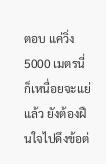ตอบ แค่วิ่ง 5000 เมตรนี่ก็เหนื่อยจะแย่แล้ว ยังต้องฝืนใจไปดึงข้อต่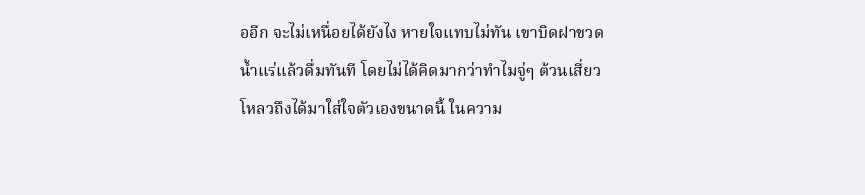ออีก จะไม่เหนื่อยได้ยังไง หายใจแทบไม่ทัน เขาบิดฝาขวดน้ำแร่แล้วดื่มทันที โดยไม่ได้คิดมากว่าทำไมจู่ๆ ต้วนเสี่ยวโหลวถึงได้มาใส่ใจตัวเองขนาดนี้ ในความ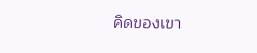คิดของเขา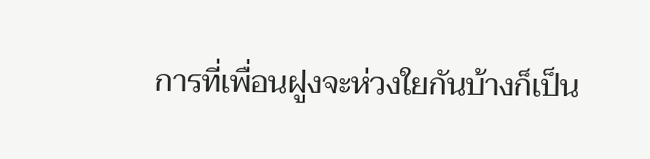การที่เพื่อนฝูงจะห่วงใยกันบ้างก็เป็น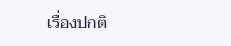เรื่องปกติ